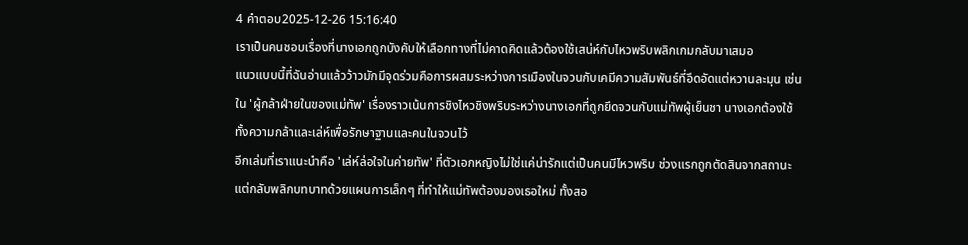4 คำตอบ2025-12-26 15:16:40
เราเป็นคนชอบเรื่องที่นางเอกถูกบังคับให้เลือกทางที่ไม่คาดคิดแล้วต้องใช้เสน่ห์กับไหวพริบพลิกเกมกลับมาเสมอ
แนวแบบนี้ที่ฉันอ่านแล้วว้าวมักมีจุดร่วมคือการผสมระหว่างการเมืองในจวนกับเคมีความสัมพันธ์ที่อึดอัดแต่หวานละมุน เช่นใน 'ผู้กล้าฝ่ายในของแม่ทัพ' เรื่องราวเน้นการชิงไหวชิงพริบระหว่างนางเอกที่ถูกยึดจวนกับแม่ทัพผู้เย็นชา นางเอกต้องใช้ทั้งความกล้าและเล่ห์เพื่อรักษาฐานและคนในจวนไว้
อีกเล่มที่เราแนะนำคือ 'เล่ห์ล่อใจในค่ายทัพ' ที่ตัวเอกหญิงไม่ใช่แค่น่ารักแต่เป็นคนมีไหวพริบ ช่วงแรกถูกตัดสินจากสถานะแต่กลับพลิกบทบาทด้วยแผนการเล็กๆ ที่ทำให้แม่ทัพต้องมองเธอใหม่ ทั้งสอ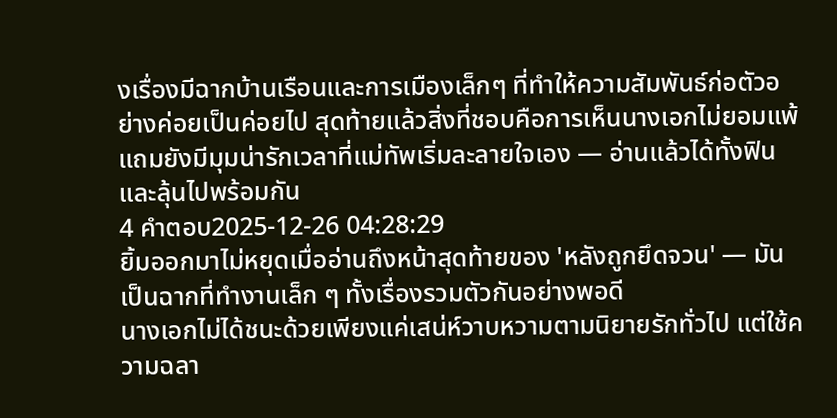งเรื่องมีฉากบ้านเรือนและการเมืองเล็กๆ ที่ทำให้ความสัมพันธ์ก่อตัวอย่างค่อยเป็นค่อยไป สุดท้ายแล้วสิ่งที่ชอบคือการเห็นนางเอกไม่ยอมแพ้ แถมยังมีมุมน่ารักเวลาที่แม่ทัพเริ่มละลายใจเอง — อ่านแล้วได้ทั้งฟินและลุ้นไปพร้อมกัน
4 คำตอบ2025-12-26 04:28:29
ยิ้มออกมาไม่หยุดเมื่ออ่านถึงหน้าสุดท้ายของ 'หลังถูกยึดจวน' — มันเป็นฉากที่ทำงานเล็ก ๆ ทั้งเรื่องรวมตัวกันอย่างพอดี
นางเอกไม่ได้ชนะด้วยเพียงแค่เสน่ห์วาบหวามตามนิยายรักทั่วไป แต่ใช้ความฉลา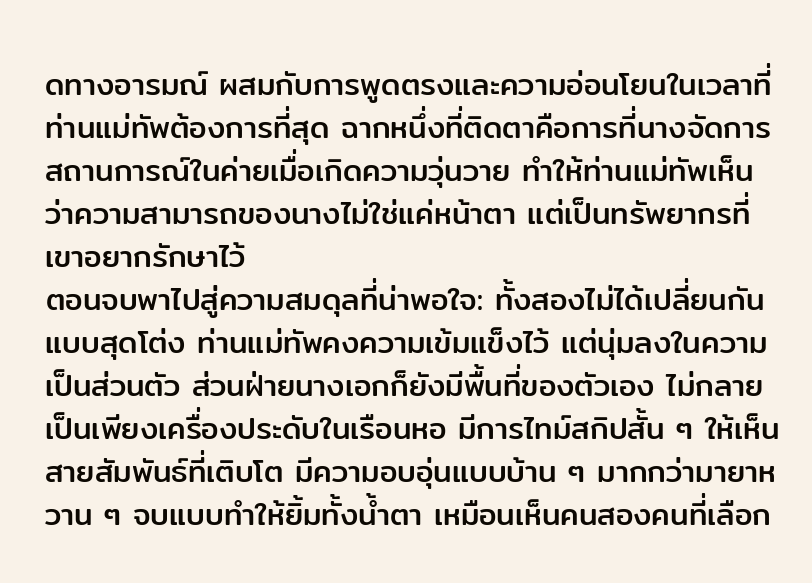ดทางอารมณ์ ผสมกับการพูดตรงและความอ่อนโยนในเวลาที่ท่านแม่ทัพต้องการที่สุด ฉากหนึ่งที่ติดตาคือการที่นางจัดการสถานการณ์ในค่ายเมื่อเกิดความวุ่นวาย ทำให้ท่านแม่ทัพเห็นว่าความสามารถของนางไม่ใช่แค่หน้าตา แต่เป็นทรัพยากรที่เขาอยากรักษาไว้
ตอนจบพาไปสู่ความสมดุลที่น่าพอใจ: ทั้งสองไม่ได้เปลี่ยนกันแบบสุดโต่ง ท่านแม่ทัพคงความเข้มแข็งไว้ แต่นุ่มลงในความเป็นส่วนตัว ส่วนฝ่ายนางเอกก็ยังมีพื้นที่ของตัวเอง ไม่กลายเป็นเพียงเครื่องประดับในเรือนหอ มีการไทม์สกิปสั้น ๆ ให้เห็นสายสัมพันธ์ที่เติบโต มีความอบอุ่นแบบบ้าน ๆ มากกว่ามายาหวาน ๆ จบแบบทำให้ยิ้มทั้งน้ำตา เหมือนเห็นคนสองคนที่เลือก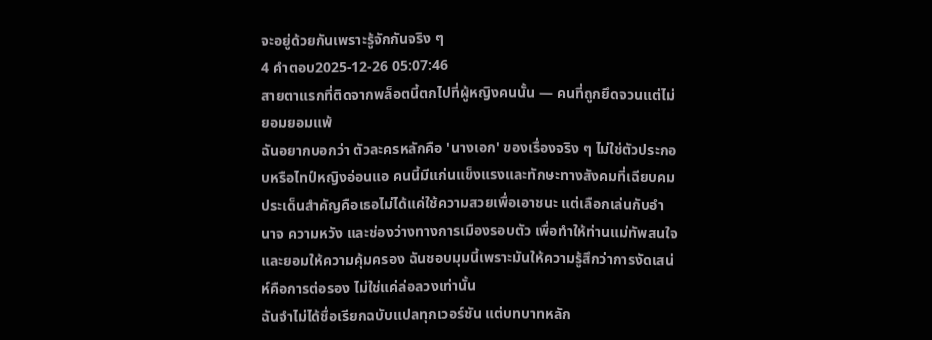จะอยู่ด้วยกันเพราะรู้จักกันจริง ๆ
4 คำตอบ2025-12-26 05:07:46
สายตาแรกที่ติดจากพล็อตนี้ตกไปที่ผู้หญิงคนนั้น — คนที่ถูกยึดจวนแต่ไม่ยอมยอมแพ้
ฉันอยากบอกว่า ตัวละครหลักคือ 'นางเอก' ของเรื่องจริง ๆ ไม่ใช่ตัวประกอบหรือไทป์หญิงอ่อนแอ คนนี้มีแก่นแข็งแรงและทักษะทางสังคมที่เฉียบคม ประเด็นสำคัญคือเธอไม่ได้แค่ใช้ความสวยเพื่อเอาชนะ แต่เลือกเล่นกับอำนาจ ความหวัง และช่องว่างทางการเมืองรอบตัว เพื่อทำให้ท่านแม่ทัพสนใจและยอมให้ความคุ้มครอง ฉันชอบมุมนี้เพราะมันให้ความรู้สึกว่าการงัดเสน่ห์คือการต่อรอง ไม่ใช่แค่ล่อลวงเท่านั้น
ฉันจำไม่ได้ชื่อเรียกฉบับแปลทุกเวอร์ชัน แต่บทบาทหลัก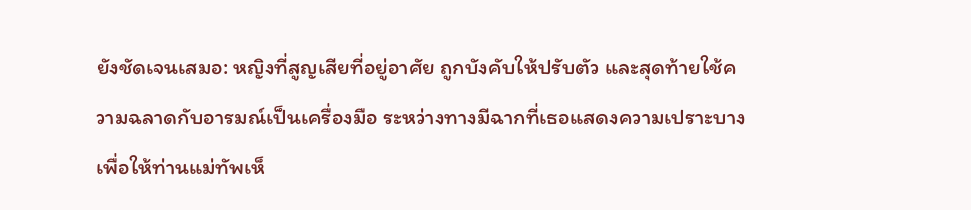ยังชัดเจนเสมอ: หญิงที่สูญเสียที่อยู่อาศัย ถูกบังคับให้ปรับตัว และสุดท้ายใช้ความฉลาดกับอารมณ์เป็นเครื่องมือ ระหว่างทางมีฉากที่เธอแสดงความเปราะบางเพื่อให้ท่านแม่ทัพเห็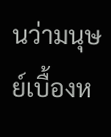นว่ามนุษย์เบื้องห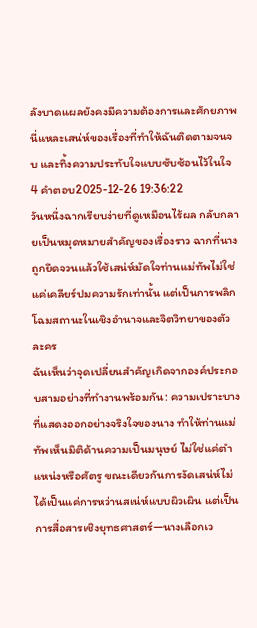ลังบาดแผลยังคงมีความต้องการและศักยภาพ นี่แหละเสน่ห์ของเรื่องที่ทำให้ฉันติดตามจนจบ และทิ้งความประทับใจแบบซับซ้อนไว้ในใจ
4 คำตอบ2025-12-26 19:36:22
วันหนึ่งฉากเรียบง่ายที่ดูเหมือนไร้ผล กลับกลายเป็นหมุดหมายสำคัญของเรื่องราว ฉากที่นางถูกยึดจวนแล้วใช้เสน่ห์มัดใจท่านแม่ทัพไม่ใช่แค่เคลียร์ปมความรักเท่านั้น แต่เป็นการพลิกโฉมสถานะในเชิงอำนาจและจิตวิทยาของตัวละคร
ฉันเห็นว่าจุดเปลี่ยนสำคัญเกิดจากองค์ประกอบสามอย่างที่ทำงานพร้อมกัน: ความเปราะบางที่แสดงออกอย่างจริงใจของนาง ทำให้ท่านแม่ทัพเห็นมิติด้านความเป็นมนุษย์ ไม่ใช่แค่ตำแหน่งหรือศัตรู ขณะเดียวกันการงัดเสน่ห์ไม่ได้เป็นแค่การหว่านสเน่ห์แบบผิวเผิน แต่เป็นการสื่อสารเชิงยุทธศาสตร์—นางเลือกเว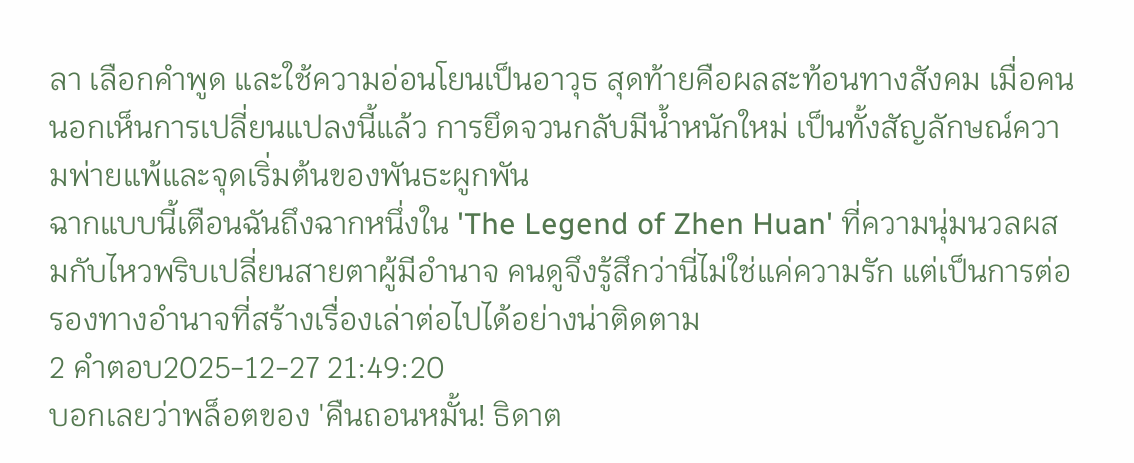ลา เลือกคำพูด และใช้ความอ่อนโยนเป็นอาวุธ สุดท้ายคือผลสะท้อนทางสังคม เมื่อคนนอกเห็นการเปลี่ยนแปลงนี้แล้ว การยึดจวนกลับมีน้ำหนักใหม่ เป็นทั้งสัญลักษณ์ความพ่ายแพ้และจุดเริ่มต้นของพันธะผูกพัน
ฉากแบบนี้เตือนฉันถึงฉากหนึ่งใน 'The Legend of Zhen Huan' ที่ความนุ่มนวลผสมกับไหวพริบเปลี่ยนสายตาผู้มีอำนาจ คนดูจึงรู้สึกว่านี่ไม่ใช่แค่ความรัก แต่เป็นการต่อรองทางอำนาจที่สร้างเรื่องเล่าต่อไปได้อย่างน่าติดตาม
2 คำตอบ2025-12-27 21:49:20
บอกเลยว่าพล็อตของ 'คืนถอนหมั้น! ธิดาต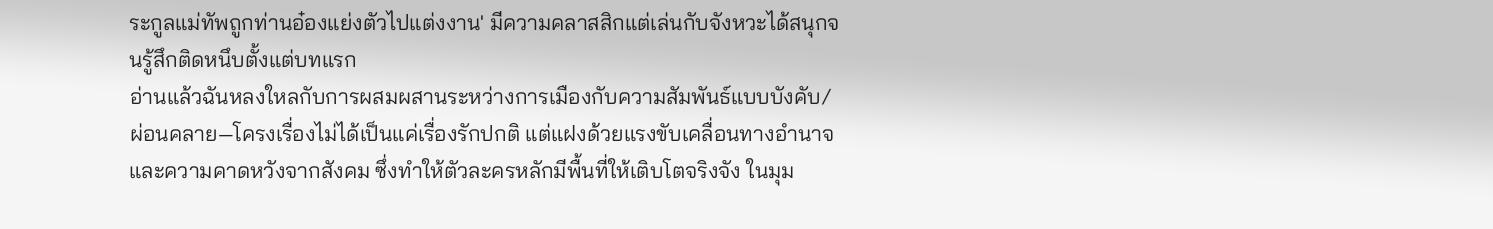ระกูลแม่ทัพถูกท่านอ๋องแย่งตัวไปแต่งงาน' มีความคลาสสิกแต่เล่นกับจังหวะได้สนุกจนรู้สึกติดหนึบตั้งแต่บทแรก
อ่านแล้วฉันหลงใหลกับการผสมผสานระหว่างการเมืองกับความสัมพันธ์แบบบังคับ/ผ่อนคลาย—โครงเรื่องไม่ได้เป็นแค่เรื่องรักปกติ แต่แฝงด้วยแรงขับเคลื่อนทางอำนาจและความคาดหวังจากสังคม ซึ่งทำให้ตัวละครหลักมีพื้นที่ให้เติบโตจริงจัง ในมุม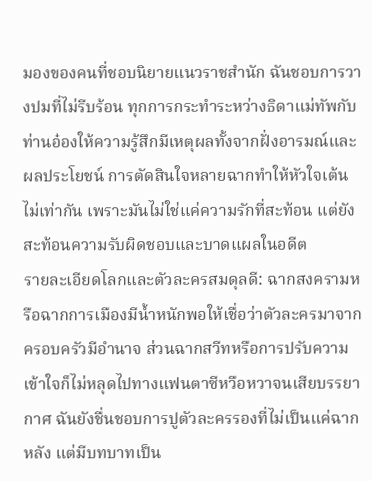มองของคนที่ชอบนิยายแนวราชสำนัก ฉันชอบการวางปมที่ไม่รีบร้อน ทุกการกระทำระหว่างธิดาแม่ทัพกับท่านอ๋องให้ความรู้สึกมีเหตุผลทั้งจากฝั่งอารมณ์และผลประโยชน์ การตัดสินใจหลายฉากทำให้หัวใจเต้นไม่เท่ากัน เพราะมันไม่ใช่แค่ความรักที่สะท้อน แต่ยังสะท้อนความรับผิดชอบและบาดแผลในอดีต
รายละเอียดโลกและตัวละครสมดุลดี: ฉากสงครามหรือฉากการเมืองมีน้ำหนักพอให้เชื่อว่าตัวละครมาจากครอบครัวมีอำนาจ ส่วนฉากสวีทหรือการปรับความเข้าใจก็ไม่หลุดไปทางแฟนตาซีหวือหวาจนเสียบรรยากาศ ฉันยังชื่นชอบการปูตัวละครรองที่ไม่เป็นแค่ฉากหลัง แต่มีบทบาทเป็น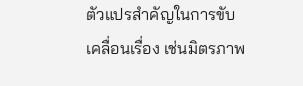ตัวแปรสำคัญในการขับเคลื่อนเรื่อง เช่นมิตรภาพ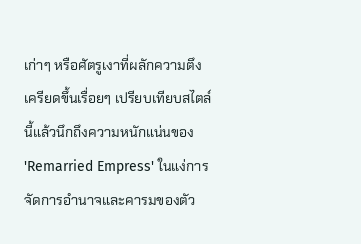เก่าๆ หรือศัตรูเงาที่ผลักความตึงเครียดขึ้นเรื่อยๆ เปรียบเทียบสไตล์นี้แล้วนึกถึงความหนักแน่นของ 'Remarried Empress' ในแง่การจัดการอำนาจและคารมของตัว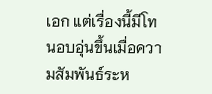เอก แต่เรื่องนี้มีโทนอบอุ่นขึ้นเมื่อความสัมพันธ์ระห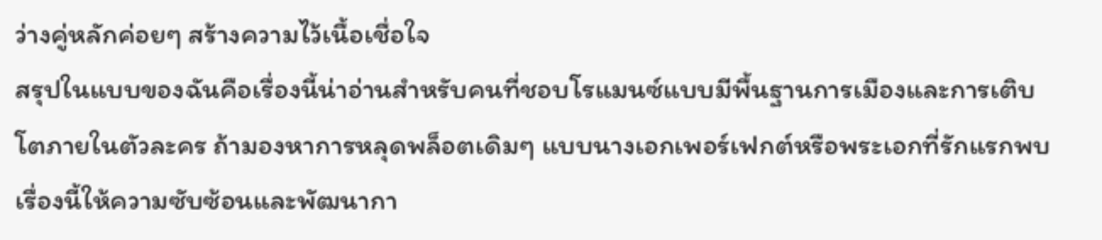ว่างคู่หลักค่อยๆ สร้างความไว้เนื้อเชื่อใจ
สรุปในแบบของฉันคือเรื่องนี้น่าอ่านสำหรับคนที่ชอบโรแมนซ์แบบมีพื้นฐานการเมืองและการเติบโตภายในตัวละคร ถ้ามองหาการหลุดพล็อตเดิมๆ แบบนางเอกเพอร์เฟกต์หรือพระเอกที่รักแรกพบ เรื่องนี้ให้ความซับซ้อนและพัฒนากา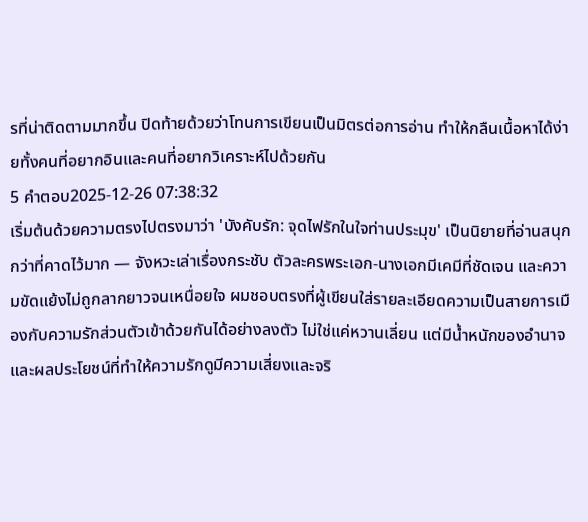รที่น่าติดตามมากขึ้น ปิดท้ายด้วยว่าโทนการเขียนเป็นมิตรต่อการอ่าน ทำให้กลืนเนื้อหาได้ง่ายทั้งคนที่อยากอินและคนที่อยากวิเคราะห์ไปด้วยกัน
5 คำตอบ2025-12-26 07:38:32
เริ่มต้นด้วยความตรงไปตรงมาว่า 'บังคับรัก: จุดไฟรักในใจท่านประมุข' เป็นนิยายที่อ่านสนุกกว่าที่คาดไว้มาก — จังหวะเล่าเรื่องกระชับ ตัวละครพระเอก-นางเอกมีเคมีที่ชัดเจน และความขัดแย้งไม่ถูกลากยาวจนเหนื่อยใจ ผมชอบตรงที่ผู้เขียนใส่รายละเอียดความเป็นสายการเมืองกับความรักส่วนตัวเข้าด้วยกันได้อย่างลงตัว ไม่ใช่แค่หวานเลี่ยน แต่มีน้ำหนักของอำนาจและผลประโยชน์ที่ทำให้ความรักดูมีความเสี่ยงและจริ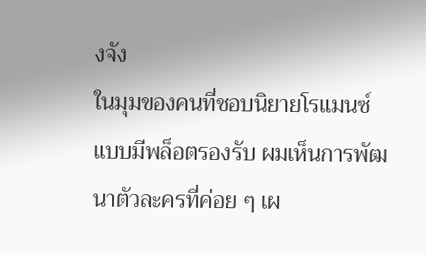งจัง
ในมุมของคนที่ชอบนิยายโรแมนซ์แบบมีพล็อตรองรับ ผมเห็นการพัฒนาตัวละครที่ค่อย ๆ เผ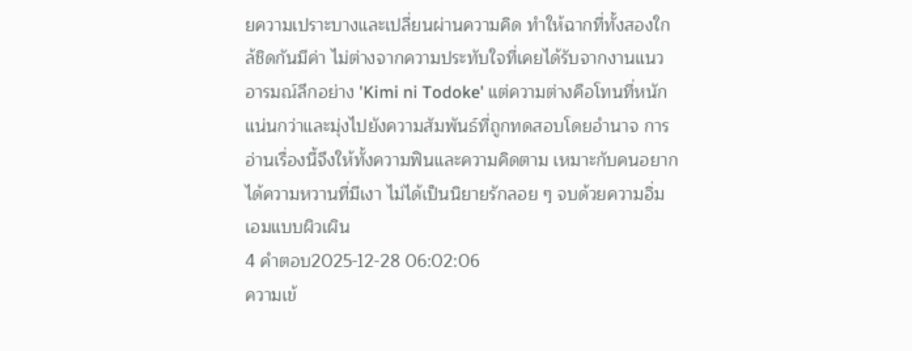ยความเปราะบางและเปลี่ยนผ่านความคิด ทำให้ฉากที่ทั้งสองใกล้ชิดกันมีค่า ไม่ต่างจากความประทับใจที่เคยได้รับจากงานแนวอารมณ์ลึกอย่าง 'Kimi ni Todoke' แต่ความต่างคือโทนที่หนักแน่นกว่าและมุ่งไปยังความสัมพันธ์ที่ถูกทดสอบโดยอำนาจ การอ่านเรื่องนี้จึงให้ทั้งความฟินและความคิดตาม เหมาะกับคนอยากได้ความหวานที่มีเงา ไม่ได้เป็นนิยายรักลอย ๆ จบด้วยความอิ่มเอมแบบผิวเผิน
4 คำตอบ2025-12-28 06:02:06
ความเข้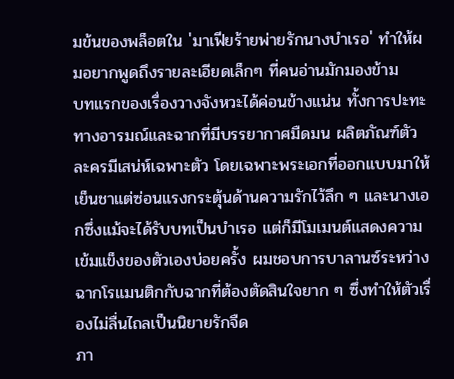มข้นของพล็อตใน 'มาเฟียร้ายพ่ายรักนางบำเรอ' ทำให้ผมอยากพูดถึงรายละเอียดเล็กๆ ที่คนอ่านมักมองข้าม
บทแรกของเรื่องวางจังหวะได้ค่อนข้างแน่น ทั้งการปะทะทางอารมณ์และฉากที่มีบรรยากาศมืดมน ผลิตภัณฑ์ตัวละครมีเสน่ห์เฉพาะตัว โดยเฉพาะพระเอกที่ออกแบบมาให้เย็นชาแต่ซ่อนแรงกระตุ้นด้านความรักไว้ลึก ๆ และนางเอกซึ่งแม้จะได้รับบทเป็นบำเรอ แต่ก็มีโมเมนต์แสดงความเข้มแข็งของตัวเองบ่อยครั้ง ผมชอบการบาลานซ์ระหว่างฉากโรแมนติกกับฉากที่ต้องตัดสินใจยาก ๆ ซึ่งทำให้ตัวเรื่องไม่ลื่นไถลเป็นนิยายรักจืด
ภา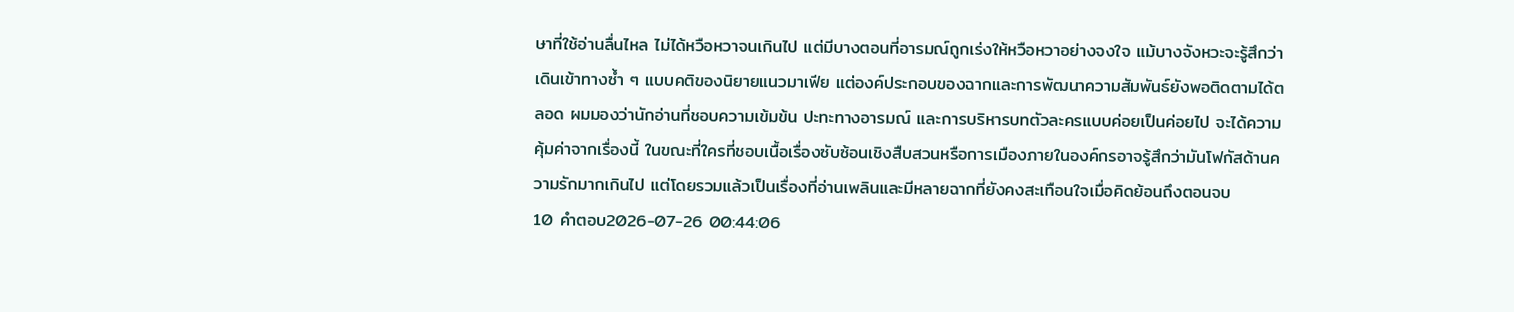ษาที่ใช้อ่านลื่นไหล ไม่ได้หวือหวาจนเกินไป แต่มีบางตอนที่อารมณ์ถูกเร่งให้หวือหวาอย่างจงใจ แม้บางจังหวะจะรู้สึกว่าเดินเข้าทางซ้ำ ๆ แบบคติของนิยายแนวมาเฟีย แต่องค์ประกอบของฉากและการพัฒนาความสัมพันธ์ยังพอติดตามได้ตลอด ผมมองว่านักอ่านที่ชอบความเข้มข้น ปะทะทางอารมณ์ และการบริหารบทตัวละครแบบค่อยเป็นค่อยไป จะได้ความคุ้มค่าจากเรื่องนี้ ในขณะที่ใครที่ชอบเนื้อเรื่องซับซ้อนเชิงสืบสวนหรือการเมืองภายในองค์กรอาจรู้สึกว่ามันโฟกัสด้านความรักมากเกินไป แต่โดยรวมแล้วเป็นเรื่องที่อ่านเพลินและมีหลายฉากที่ยังคงสะเทือนใจเมื่อคิดย้อนถึงตอนจบ
10 คำตอบ2026-07-26 00:44:06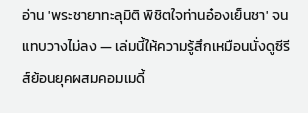อ่าน 'พระชายาทะลุมิติ พิชิตใจท่านอ๋องเย็นชา' จนแทบวางไม่ลง — เล่มนี้ให้ความรู้สึกเหมือนนั่งดูซีรีส์ย้อนยุคผสมคอมเมดี้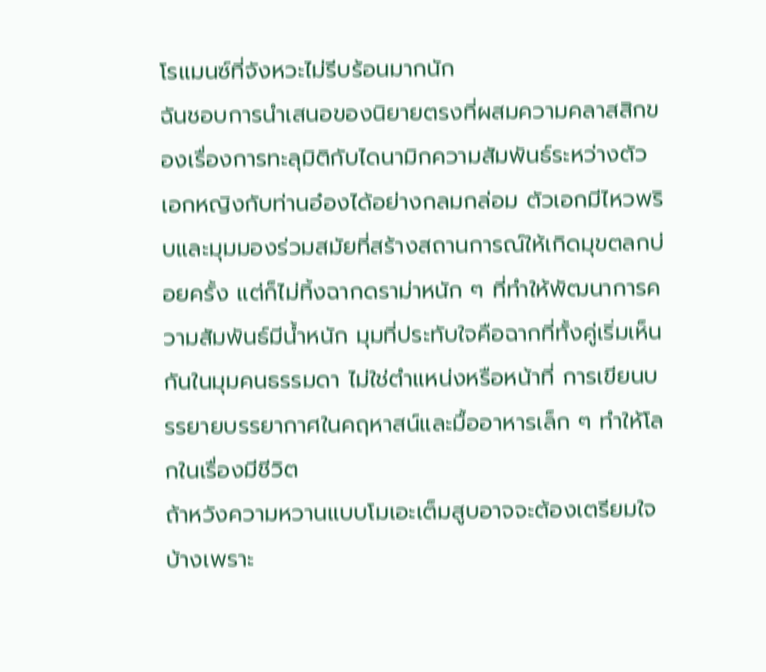โรแมนซ์ที่จังหวะไม่รีบร้อนมากนัก
ฉันชอบการนำเสนอของนิยายตรงที่ผสมความคลาสสิกของเรื่องการทะลุมิติกับไดนามิกความสัมพันธ์ระหว่างตัวเอกหญิงกับท่านอ๋องได้อย่างกลมกล่อม ตัวเอกมีไหวพริบและมุมมองร่วมสมัยที่สร้างสถานการณ์ให้เกิดมุขตลกบ่อยครั้ง แต่ก็ไม่ทิ้งฉากดราม่าหนัก ๆ ที่ทำให้พัฒนาการความสัมพันธ์มีน้ำหนัก มุมที่ประทับใจคือฉากที่ทั้งคู่เริ่มเห็นกันในมุมคนธรรมดา ไม่ใช่ตำแหน่งหรือหน้าที่ การเขียนบรรยายบรรยากาศในคฤหาสน์และมื้ออาหารเล็ก ๆ ทำให้โลกในเรื่องมีชีวิต
ถ้าหวังความหวานแบบโมเอะเต็มสูบอาจจะต้องเตรียมใจบ้างเพราะ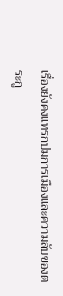เรื่องยังคงแทรกปมการเมืองและความลับของตระกู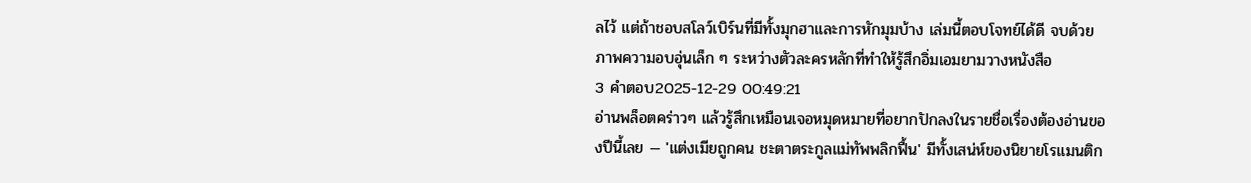ลไว้ แต่ถ้าชอบสโลว์เบิร์นที่มีทั้งมุกฮาและการหักมุมบ้าง เล่มนี้ตอบโจทย์ได้ดี จบด้วยภาพความอบอุ่นเล็ก ๆ ระหว่างตัวละครหลักที่ทำให้รู้สึกอิ่มเอมยามวางหนังสือ
3 คำตอบ2025-12-29 00:49:21
อ่านพล็อตคร่าวๆ แล้วรู้สึกเหมือนเจอหมุดหมายที่อยากปักลงในรายชื่อเรื่องต้องอ่านของปีนี้เลย — 'แต่งเมียถูกคน ชะตาตระกูลแม่ทัพพลิกฟื้น' มีทั้งเสน่ห์ของนิยายโรแมนติก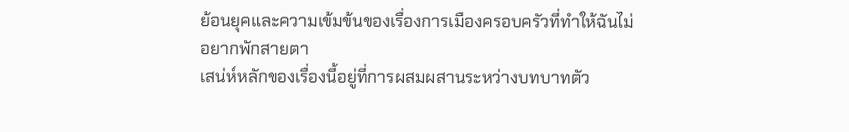ย้อนยุคและความเข้มข้นของเรื่องการเมืองครอบครัวที่ทำให้ฉันไม่อยากพักสายตา
เสน่ห์หลักของเรื่องนี้อยู่ที่การผสมผสานระหว่างบทบาทตัว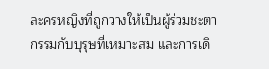ละครหญิงที่ถูกวางให้เป็นผู้ร่วมชะตากรรมกับบุรุษที่เหมาะสม และการเดิ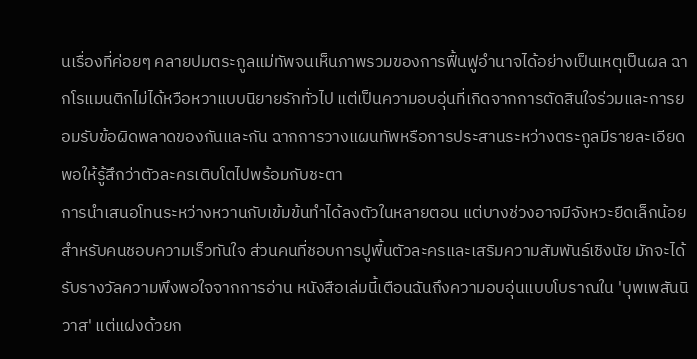นเรื่องที่ค่อยๆ คลายปมตระกูลแม่ทัพจนเห็นภาพรวมของการฟื้นฟูอำนาจได้อย่างเป็นเหตุเป็นผล ฉากโรแมนติกไม่ได้หวือหวาแบบนิยายรักทั่วไป แต่เป็นความอบอุ่นที่เกิดจากการตัดสินใจร่วมและการยอมรับข้อผิดพลาดของกันและกัน ฉากการวางแผนทัพหรือการประสานระหว่างตระกูลมีรายละเอียดพอให้รู้สึกว่าตัวละครเติบโตไปพร้อมกับชะตา
การนำเสนอโทนระหว่างหวานกับเข้มข้นทำได้ลงตัวในหลายตอน แต่บางช่วงอาจมีจังหวะยืดเล็กน้อยสำหรับคนชอบความเร็วทันใจ ส่วนคนที่ชอบการปูพื้นตัวละครและเสริมความสัมพันธ์เชิงนัย มักจะได้รับรางวัลความพึงพอใจจากการอ่าน หนังสือเล่มนี้เตือนฉันถึงความอบอุ่นแบบโบราณใน 'บุพเพสันนิวาส' แต่แฝงด้วยก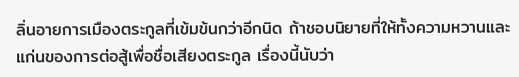ลิ่นอายการเมืองตระกูลที่เข้มข้นกว่าอีกนิด ถ้าชอบนิยายที่ให้ทั้งความหวานและแก่นของการต่อสู้เพื่อชื่อเสียงตระกูล เรื่องนี้นับว่า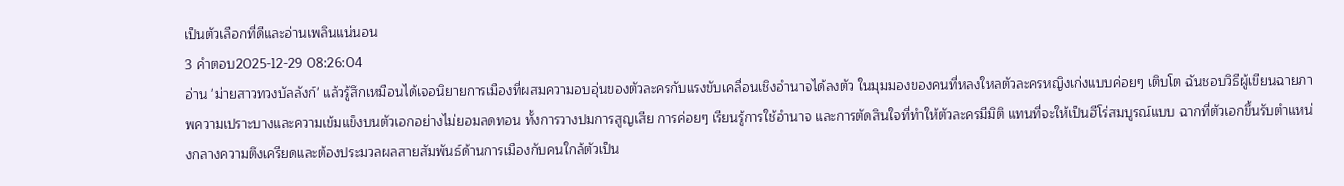เป็นตัวเลือกที่ดีและอ่านเพลินแน่นอน
3 คำตอบ2025-12-29 08:26:04
อ่าน 'ม่ายสาวทวงบัลลังก์' แล้วรู้สึกเหมือนได้เจอนิยายการเมืองที่ผสมความอบอุ่นของตัวละครกับแรงขับเคลื่อนเชิงอำนาจได้ลงตัว ในมุมมองของคนที่หลงใหลตัวละครหญิงเก่งแบบค่อยๆ เติบโต ฉันชอบวิธีผู้เขียนฉายภาพความเปราะบางและความเข้มแข็งบนตัวเอกอย่างไม่ยอมลดทอน ทั้งการวางปมการสูญเสีย การค่อยๆ เรียนรู้การใช้อำนาจ และการตัดสินใจที่ทำให้ตัวละครมีมิติ แทนที่จะให้เป็นฮีโร่สมบูรณ์แบบ ฉากที่ตัวเอกขึ้นรับตำแหน่งกลางความตึงเครียดและต้องประมวลผลสายสัมพันธ์ด้านการเมืองกับคนใกล้ตัวเป็น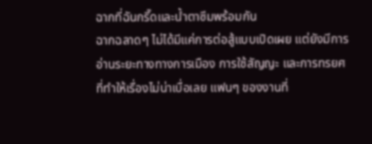ฉากที่ฉันกรี๊ดและน้ำตาซึมพร้อมกัน
ฉากฉลาดๆ ไม่ได้มีแค่การต่อสู้แบบเปิดเผย แต่ยังมีการอ่านระยะทางทางการเมือง การใช้สัญญะ และการทรยศที่ทำให้เรื่องไม่น่าเบื่อเลย แฟนๆ ของงานที่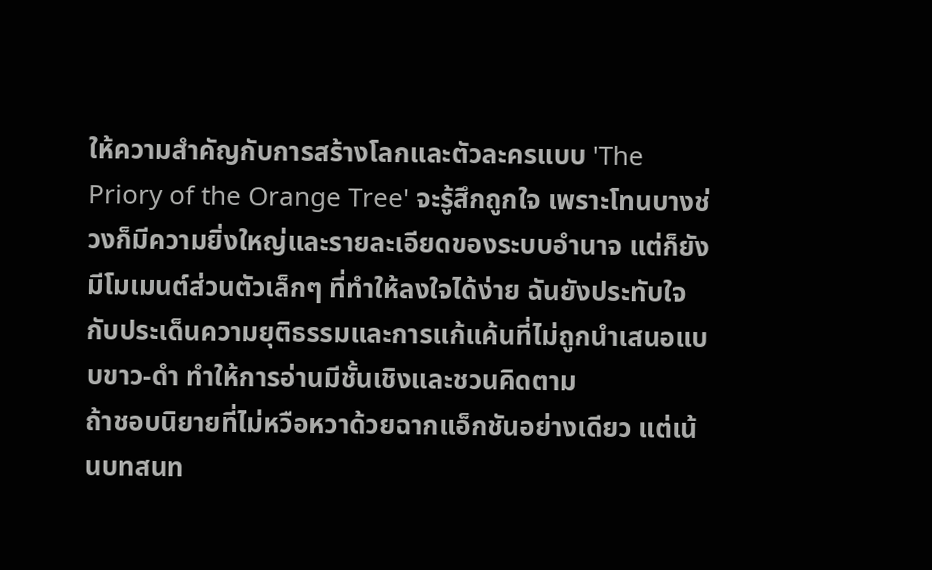ให้ความสำคัญกับการสร้างโลกและตัวละครแบบ 'The Priory of the Orange Tree' จะรู้สึกถูกใจ เพราะโทนบางช่วงก็มีความยิ่งใหญ่และรายละเอียดของระบบอำนาจ แต่ก็ยังมีโมเมนต์ส่วนตัวเล็กๆ ที่ทำให้ลงใจได้ง่าย ฉันยังประทับใจกับประเด็นความยุติธรรมและการแก้แค้นที่ไม่ถูกนำเสนอแบบขาว-ดำ ทำให้การอ่านมีชั้นเชิงและชวนคิดตาม
ถ้าชอบนิยายที่ไม่หวือหวาด้วยฉากแอ็กชันอย่างเดียว แต่เน้นบทสนท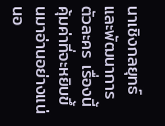นาเชิงกลยุทธ์และพัฒนาการตัวละคร เรื่องนี้คุ้มค่าที่จะหยิบขึ้นมาอ่านอย่างแน่นอ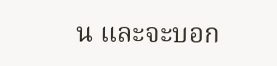น และจะบอก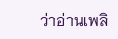ว่าอ่านเพลิ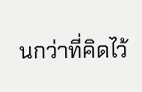นกว่าที่คิดไว้